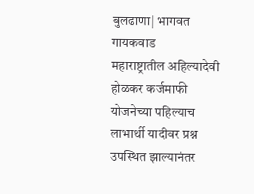बुलढाणा| भागवत गायकवाड
महाराष्ट्रातील अहिल्यादेवी होळकर कर्जमाफी योजनेच्या पहिल्याच लाभार्थी यादीवर प्रश्न उपस्थित झाल्यानंतर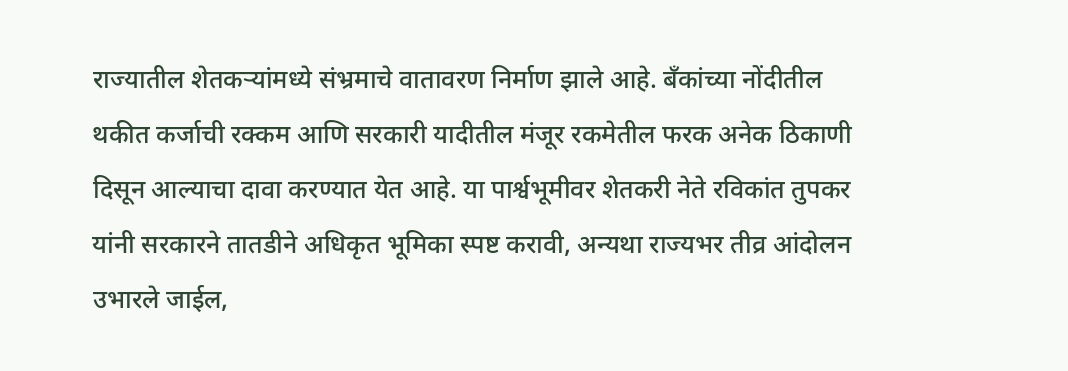राज्यातील शेतकऱ्यांमध्ये संभ्रमाचे वातावरण निर्माण झाले आहे. बँकांच्या नोंदीतील थकीत कर्जाची रक्कम आणि सरकारी यादीतील मंजूर रकमेतील फरक अनेक ठिकाणी दिसून आल्याचा दावा करण्यात येत आहे. या पार्श्वभूमीवर शेतकरी नेते रविकांत तुपकर यांनी सरकारने तातडीने अधिकृत भूमिका स्पष्ट करावी, अन्यथा राज्यभर तीव्र आंदोलन उभारले जाईल,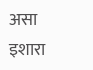असा इशारा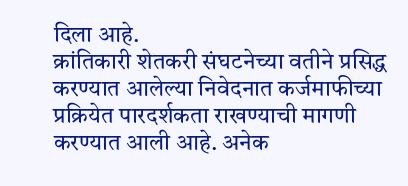दिला आहे.
क्रांतिकारी शेतकरी संघटनेच्या वतीने प्रसिद्ध करण्यात आलेल्या निवेदनात कर्जमाफीच्या प्रक्रियेत पारदर्शकता राखण्याची मागणी करण्यात आली आहे. अनेक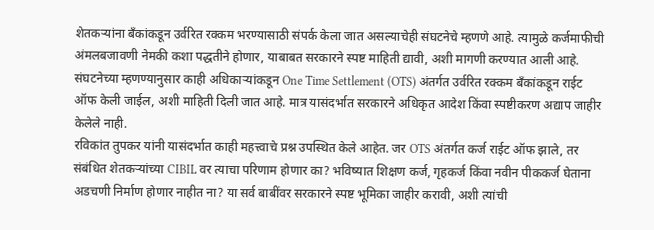शेतकऱ्यांना बँकांकडून उर्वरित रक्कम भरण्यासाठी संपर्क केला जात असल्याचेही संघटनेचे म्हणणे आहे. त्यामुळे कर्जमाफीची अंमलबजावणी नेमकी कशा पद्धतीने होणार, याबाबत सरकारने स्पष्ट माहिती द्यावी, अशी मागणी करण्यात आली आहे.
संघटनेच्या म्हणण्यानुसार काही अधिकाऱ्यांकडून One Time Settlement (OTS) अंतर्गत उर्वरित रक्कम बँकांकडून राईट ऑफ केली जाईल, अशी माहिती दिली जात आहे. मात्र यासंदर्भात सरकारने अधिकृत आदेश किंवा स्पष्टीकरण अद्याप जाहीर केलेले नाही.
रविकांत तुपकर यांनी यासंदर्भात काही महत्त्वाचे प्रश्न उपस्थित केले आहेत. जर OTS अंतर्गत कर्ज राईट ऑफ झाले, तर संबंधित शेतकऱ्यांच्या CIBIL वर त्याचा परिणाम होणार का? भविष्यात शिक्षण कर्ज, गृहकर्ज किंवा नवीन पीककर्ज घेताना अडचणी निर्माण होणार नाहीत ना? या सर्व बाबींवर सरकारने स्पष्ट भूमिका जाहीर करावी, अशी त्यांची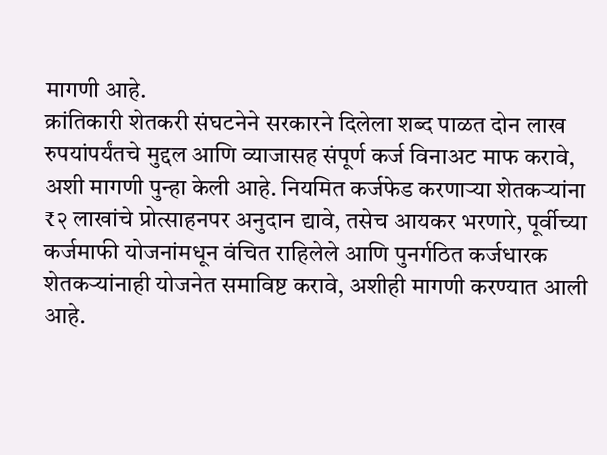मागणी आहे.
क्रांतिकारी शेतकरी संघटनेने सरकारने दिलेला शब्द पाळत दोन लाख रुपयांपर्यंतचे मुद्दल आणि व्याजासह संपूर्ण कर्ज विनाअट माफ करावे, अशी मागणी पुन्हा केली आहे. नियमित कर्जफेड करणाऱ्या शेतकऱ्यांना ₹२ लाखांचे प्रोत्साहनपर अनुदान द्यावे, तसेच आयकर भरणारे, पूर्वीच्या कर्जमाफी योजनांमधून वंचित राहिलेले आणि पुनर्गठित कर्जधारक शेतकऱ्यांनाही योजनेत समाविष्ट करावे, अशीही मागणी करण्यात आली आहे.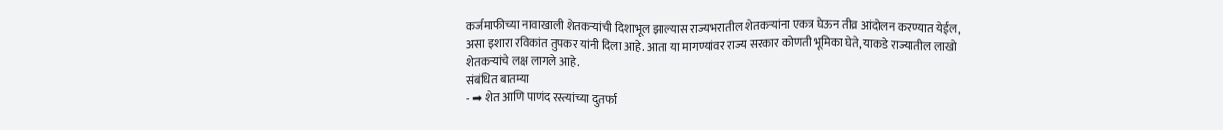कर्जमाफीच्या नावाखाली शेतकऱ्यांची दिशाभूल झाल्यास राज्यभरातील शेतकऱ्यांना एकत्र घेऊन तीव्र आंदोलन करण्यात येईल, असा इशारा रविकांत तुपकर यांनी दिला आहे. आता या मागण्यांवर राज्य सरकार कोणती भूमिका घेते, याकडे राज्यातील लाखो शेतकऱ्यांचे लक्ष लागले आहे.
संबंधित बातम्या
- ➡ शेत आणि पाणंद रस्त्यांच्या दुतर्फा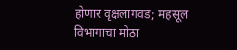होणार वृक्षलागवड; महसूल विभागाचा मोठा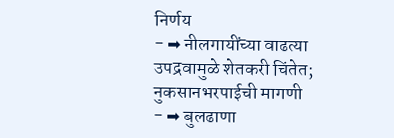निर्णय
- ➡ नीलगायींच्या वाढत्या उपद्रवामुळे शेतकरी चिंतेत; नुकसानभरपाईची मागणी
- ➡ बुलढाणा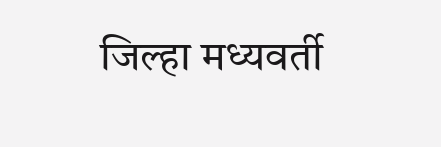जिल्हा मध्यवर्ती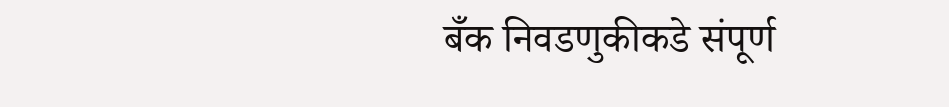बँक निवडणुकीकडे संपूर्ण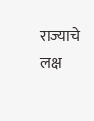राज्याचे लक्ष